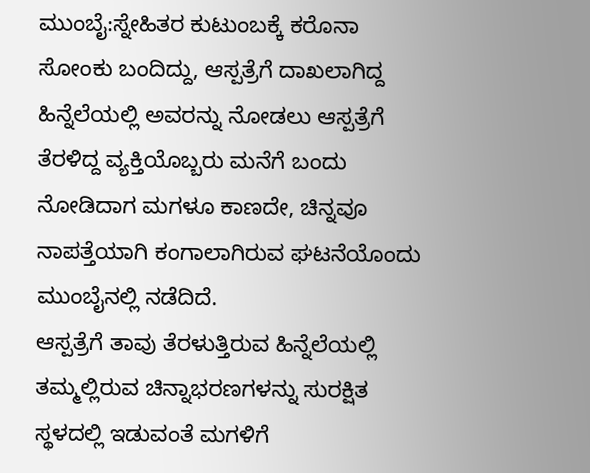ಮುಂಬೈ:ಸ್ನೇಹಿತರ ಕುಟುಂಬಕ್ಕೆ ಕರೊನಾ ಸೋಂಕು ಬಂದಿದ್ದು, ಆಸ್ಪತ್ರೆಗೆ ದಾಖಲಾಗಿದ್ದ ಹಿನ್ನೆಲೆಯಲ್ಲಿ ಅವರನ್ನು ನೋಡಲು ಆಸ್ಪತ್ರೆಗೆ ತೆರಳಿದ್ದ ವ್ಯಕ್ತಿಯೊಬ್ಬರು ಮನೆಗೆ ಬಂದು ನೋಡಿದಾಗ ಮಗಳೂ ಕಾಣದೇ, ಚಿನ್ನವೂ ನಾಪತ್ತೆಯಾಗಿ ಕಂಗಾಲಾಗಿರುವ ಘಟನೆಯೊಂದು ಮುಂಬೈನಲ್ಲಿ ನಡೆದಿದೆ.
ಆಸ್ಪತ್ರೆಗೆ ತಾವು ತೆರಳುತ್ತಿರುವ ಹಿನ್ನೆಲೆಯಲ್ಲಿ ತಮ್ಮಲ್ಲಿರುವ ಚಿನ್ನಾಭರಣಗಳನ್ನು ಸುರಕ್ಷಿತ ಸ್ಥಳದಲ್ಲಿ ಇಡುವಂತೆ ಮಗಳಿಗೆ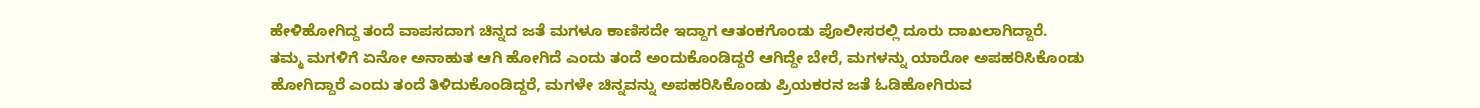ಹೇಳಿಹೋಗಿದ್ದ ತಂದೆ ವಾಪಸದಾಗ ಚಿನ್ನದ ಜತೆ ಮಗಳೂ ಕಾಣಿಸದೇ ಇದ್ದಾಗ ಆತಂಕಗೊಂಡು ಪೊಲೀಸರಲ್ಲಿ ದೂರು ದಾಖಲಾಗಿದ್ದಾರೆ.
ತಮ್ಮ ಮಗಳಿಗೆ ಏನೋ ಅನಾಹುತ ಆಗಿ ಹೋಗಿದೆ ಎಂದು ತಂದೆ ಅಂದುಕೊಂಡಿದ್ದರೆ ಆಗಿದ್ದೇ ಬೇರೆ, ಮಗಳನ್ನು ಯಾರೋ ಅಪಹರಿಸಿಕೊಂಡು ಹೋಗಿದ್ದಾರೆ ಎಂದು ತಂದೆ ತಿಳಿದುಕೊಂಡಿದ್ದರೆ, ಮಗಳೇ ಚಿನ್ನವನ್ನು ಅಪಹರಿಸಿಕೊಂಡು ಪ್ರಿಯಕರನ ಜತೆ ಓಡಿಹೋಗಿರುವ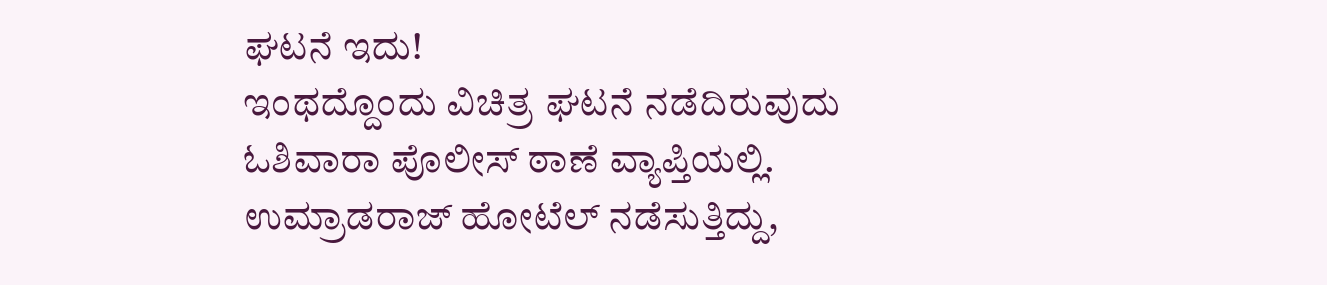ಘಟನೆ ಇದು!
ಇಂಥದ್ದೊಂದು ವಿಚಿತ್ರ ಘಟನೆ ನಡೆದಿರುವುದು ಓಶಿವಾರಾ ಪೊಲೀಸ್ ಠಾಣೆ ವ್ಯಾಪ್ತಿಯಲ್ಲಿ. ಉಮ್ರಾಡರಾಜ್ ಹೋಟೆಲ್ ನಡೆಸುತ್ತಿದ್ದು,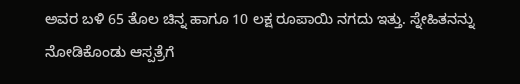ಅವರ ಬಳಿ 65 ತೊಲ ಚಿನ್ನ ಹಾಗೂ 10 ಲಕ್ಷ ರೂಪಾಯಿ ನಗದು ಇತ್ತು. ಸ್ನೇಹಿತನನ್ನು ನೋಡಿಕೊಂಡು ಆಸ್ಪತ್ರೆಗೆ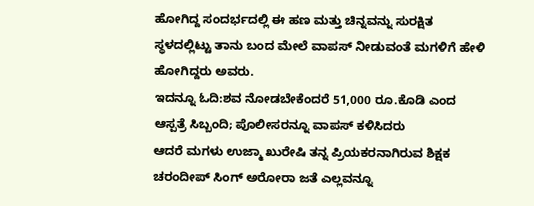ಹೋಗಿದ್ದ ಸಂದರ್ಭದಲ್ಲಿ ಈ ಹಣ ಮತ್ತು ಚಿನ್ನವನ್ನು ಸುರಕ್ಷಿತ ಸ್ಥಳದಲ್ಲಿಟ್ಟು ತಾನು ಬಂದ ಮೇಲೆ ವಾಪಸ್‌ ನೀಡುವಂತೆ ಮಗಳಿಗೆ ಹೇಳಿ ಹೋಗಿದ್ದರು ಅವರು.
ಇದನ್ನೂ ಓದಿ:ಶವ ನೋಡಬೇಕೆಂದರೆ 51,000 ರೂ.ಕೊಡಿ ಎಂದ ಆಸ್ಪತ್ರೆ ಸಿಬ್ಬಂದಿ; ಪೊಲೀಸರನ್ನೂ ವಾಪಸ್ ಕಳಿಸಿದರು
ಆದರೆ ಮಗಳು ಉಜ್ಮಾ ಖುರೇಷಿ ತನ್ನ ಪ್ರಿಯಕರನಾಗಿರುವ ಶಿಕ್ಷಕ ಚರಂದೀಪ್ ಸಿಂಗ್ ಅರೋರಾ ಜತೆ ಎಲ್ಲವನ್ನೂ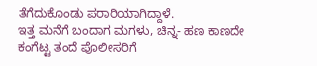ತೆಗೆದುಕೊಂಡು ಪರಾರಿಯಾಗಿದ್ದಾಳೆ.
ಇತ್ತ ಮನೆಗೆ ಬಂದಾಗ ಮಗಳು, ಚಿನ್ನ- ಹಣ ಕಾಣದೇ ಕಂಗೆಟ್ಟ ತಂದೆ ಪೊಲೀಸರಿಗೆ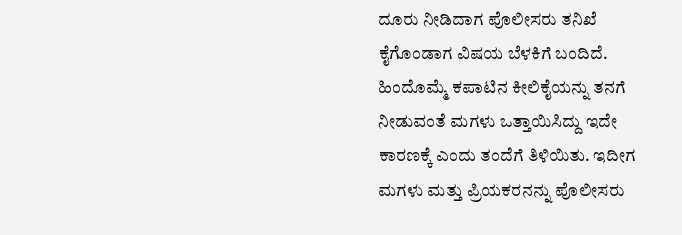ದೂರು ನೀಡಿದಾಗ ಪೊಲೀಸರು ತನಿಖೆ ಕೈಗೊಂಡಾಗ ವಿಷಯ ಬೆಳಕಿಗೆ ಬಂದಿದೆ. ಹಿಂದೊಮ್ಮೆ ಕಪಾಟಿನ ಕೀಲಿಕೈಯನ್ನು ತನಗೆ ನೀಡುವಂತೆ ಮಗಳು ಒತ್ತಾಯಿಸಿದ್ದು ಇದೇ ಕಾರಣಕ್ಕೆ ಎಂದು ತಂದೆಗೆ ತಿಳಿಯಿತು. ಇದೀಗ ಮಗಳು ಮತ್ತು ಪ್ರಿಯಕರನನ್ನು ಪೊಲೀಸರು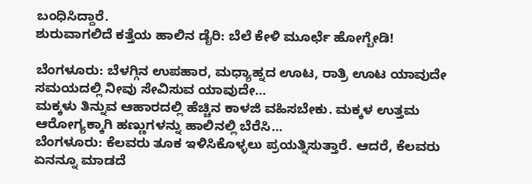ಬಂಧಿಸಿದ್ದಾರೆ.
ಶುರುವಾಗಲಿದೆ ಕತ್ತೆಯ ಹಾಲಿನ ಡೈರಿ: ಬೆಲೆ ಕೇಳಿ ಮೂರ್ಛೆ ಹೋಗ್ಬೇಡಿ!

ಬೆಂಗಳೂರು: ಬೆಳಗ್ಗಿನ ಉಪಹಾರ, ಮಧ್ಯಾಹ್ನದ ಊಟ, ರಾತ್ರಿ ಊಟ ಯಾವುದೇ ಸಮಯದಲ್ಲಿ ನೀವು ಸೇವಿಸುವ ಯಾವುದೇ…
ಮಕ್ಕಳು ತಿನ್ನುವ ಆಹಾರದಲ್ಲಿ ಹೆಚ್ಚಿನ ಕಾಳಜಿ ವಹಿಸಬೇಕು. ಮಕ್ಕಳ ಉತ್ತಮ ಆರೋಗ್ಯಕ್ಕಾಗಿ ಹಣ್ಣುಗಳನ್ನು ಹಾಲಿನಲ್ಲಿ ಬೆರೆಸಿ…
ಬೆಂಗಳೂರು: ಕೆಲವರು ತೂಕ ಇಳಿಸಿಕೊಳ್ಳಲು ಪ್ರಯತ್ನಿಸುತ್ತಾರೆ. ಆದರೆ, ಕೆಲವರು ಏನನ್ನೂ ಮಾಡದೆ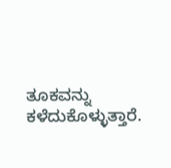ತೂಕವನ್ನು ಕಳೆದುಕೊಳ್ಳುತ್ತಾರೆ.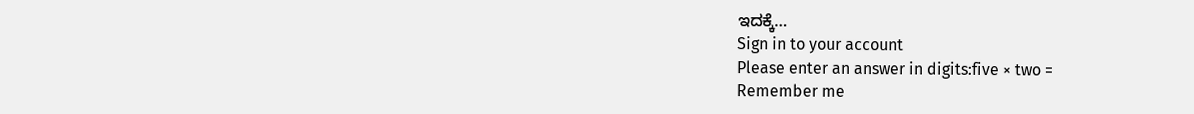ಇದಕ್ಕೆ…
Sign in to your account
Please enter an answer in digits:five × two =
Remember me